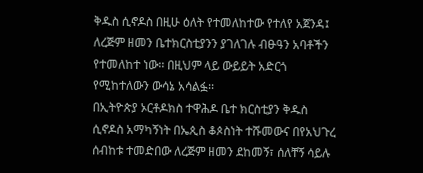ቅዱስ ሲኖዶስ በዚሁ ዕለት የተመለከተው የተለየ አጀንዳ፤ ለረጅም ዘመን ቤተክርስቲያንን ያገለገሉ ብፁዓን አባቶችን የተመለከተ ነው፡፡ በዚህም ላይ ውይይት አድርጎ የሚከተለውን ውሳኔ አሳልፏ፡፡
በኢትዮጵያ ኦርቶዶክስ ተዋሕዶ ቤተ ክርስቲያን ቅዱስ ሲኖዶስ አማካኝነት በኤጲስ ቆጶስነት ተሹመውና በየአህጉረ ሰብከቱ ተመድበው ለረጅም ዘመን ደከመኝ፣ ሰለቸኝ ሳይሉ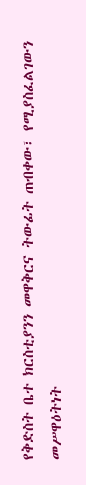የቅድስት ቤተ ክርስቲያንን መዋቅርና ትውፊት ጠብቀው፣ የሚያስፈልገውን መሥዋዕትነት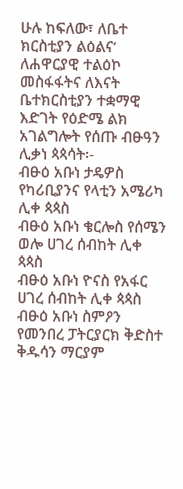ሁሉ ከፍለው፣ ለቤተ ክርስቲያን ልዕልና’ ለሐዋርያዊ ተልዕኮ መስፋፋትና ለእናት ቤተክርስቲያን ተቋማዊ እድገት የዕድሜ ልክ አገልግሎት የሰጡ ብፁዓን ሊቃነ ጳጳሳት፡-
ብፁዕ አቡነ ታዴዎስ የካሪቢያንና የላቲን አሜሪካ ሊቀ ጳጳስ
ብፁዕ አቡነ ቄርሎስ የሰሜን ወሎ ሀገረ ሰብከት ሊቀ ጳጳስ
ብፁዕ አቡነ ዮናስ የአፋር ሀገረ ሰብከት ሊቀ ጳጳስ
ብፁዕ አቡነ ስምዖን የመንበረ ፓትርያርክ ቅድስተ ቅዱሳን ማርያም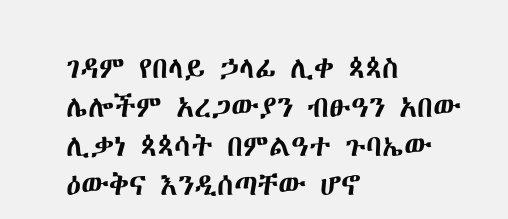ገዳም የበላይ ኃላፊ ሊቀ ጳጳስ ሌሎችም አረጋውያን ብፁዓን አበው ሊቃነ ጳጳሳት በምልዓተ ጉባኤው ዕውቅና እንዲሰጣቸው ሆኖ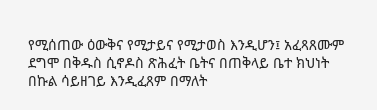የሚሰጠው ዕውቅና የሚታይና የሚታወስ እንዲሆን፤ አፈጻጸሙም ደግሞ በቅዱስ ሲኖዶስ ጽሕፈት ቤትና በጠቅላይ ቤተ ክህነት በኩል ሳይዘገይ እንዲፈጸም በማለት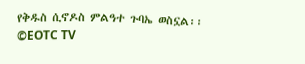የቅዱስ ሲኖዶስ ምልዓተ ጉባኤ ወስኗል፡፡
©EOTC TV